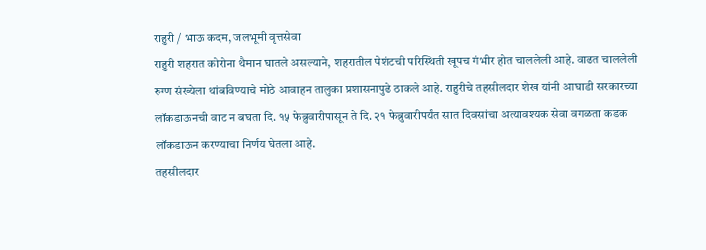राहुरी / भाऊ कदम, जलभूमी वृत्तसेवा
राहुरी शहरात कोरोना थैमान घातले असल्याने, शहरातील पेशंटची परिस्थिती खूपच गंभीर होत चाललेली आहे. वाढत चाललेली रुग्ण संख्येला थांबविण्याचे मोठे आवाहन तालुका प्रशासनापुढे ठाकले आहे. राहुरीचे तहसीलदार शेख यांनी आघाडी सरकारच्या लॉकडाऊनची वाट न बघता दि. १५ फेब्रुवारीपासून ते दि. २१ फेब्रुवारीपर्यंत सात दिवसांचा अत्यावश्यक सेवा वगळता कडक लॉकडाऊन करण्याचा निर्णय घेतला आहे.
तहसीलदार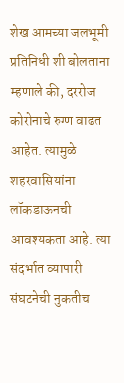शेख आमच्या जलभूमी प्रतिनिधी शी बोलताना म्हणाले की, दररोज कोरोनाचे रुग्ण वाढत आहेत. त्यामुळे शहरवासियांना लॉकडाऊनची आवश्यकता आहे. त्या संदर्भात व्यापारी संघटनेची नुकतीच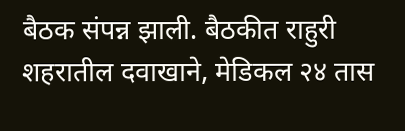बैठक संपन्न झाली. बैठकीत राहुरी शहरातील दवाखाने, मेडिकल २४ तास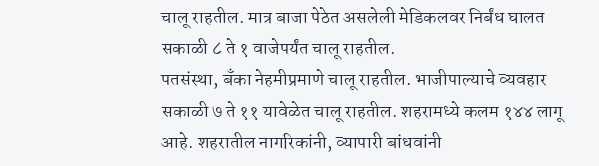चालू राहतील. मात्र बाजा पेठेत असलेली मेडिकलवर निर्बंध घालत सकाळी ८ ते १ वाजेपर्यंत चालू राहतील.
पतसंस्था, बँका नेहमीप्रमाणे चालू राहतील. भाजीपाल्याचे व्यवहार सकाळी ७ ते ११ यावेळेत चालू राहतील. शहरामध्ये कलम १४४ लागू आहे. शहरातील नागरिकांनी, व्यापारी बांधवांनी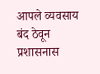आपले व्यवसाय बंद ठेवून प्रशासनास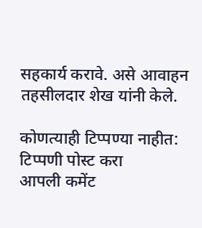सहकार्य करावे. असे आवाहन तहसीलदार शेख यांनी केले.

कोणत्याही टिप्पण्या नाहीत:
टिप्पणी पोस्ट करा
आपली कमेंट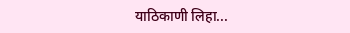याठिकाणी लिहा...